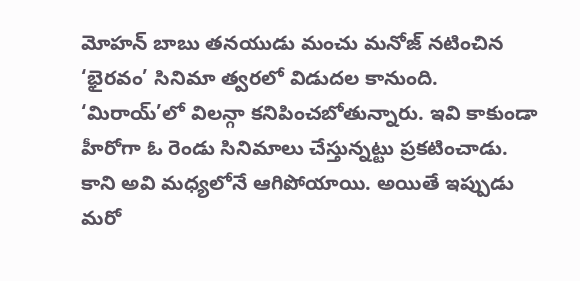మోహన్ బాబు తనయుడు మంచు మనోజ్ నటించిన ‘భైరవం’ సినిమా త్వరలో విడుదల కానుంది. ‘మిరాయ్’లో విలన్గా కనిపించబోతున్నారు. ఇవి కాకుండా హీరోగా ఓ రెండు సినిమాలు చేస్తున్నట్టు ప్రకటించాడు. కాని అవి మధ్యలోనే ఆగిపోయాయి. అయితే ఇప్పుడు మరో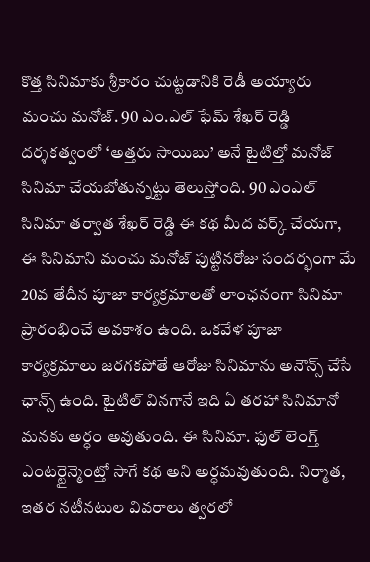కొత్త సినిమాకు శ్రీకారం చుట్టడానికి రెడీ అయ్యారు మంచు మనోజ్. 90 ఎం.ఎల్ ఫేమ్ శేఖర్ రెడ్డి దర్శకత్వంలో ‘అత్తరు సాయిబు’ అనే టైటిల్తో మనోజ్ సినిమా చేయబోతున్నట్టు తెలుస్తోంది. 90 ఎంఎల్ సినిమా తర్వాత శేఖర్ రెడ్డి ఈ కథ మీద వర్క్ చేయగా, ఈ సినిమాని మంచు మనోజ్ పుట్టినరోజు సందర్భంగా మే 20వ తేదీన పూజా కార్యక్రమాలతో లాంఛనంగా సినిమా ప్రారంభించే అవకాశం ఉంది. ఒకవేళ పూజా కార్యక్రమాలు జరగకపోతే ఆరోజు సినిమాను అనౌన్స్ చేసే ఛాన్స్ ఉంది. టైటిల్ వినగానే ఇది ఏ తరహా సినిమానో మనకు అర్ధం అవుతుంది. ఈ సినిమా. ఫుల్ లెంగ్త్ ఎంటర్టైన్మెంట్తో సాగే కథ అని అర్ధమవుతుంది. నిర్మాత, ఇతర నటీనటుల వివరాలు త్వరలో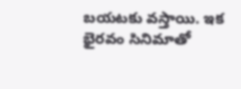బయటకు వస్తాయి. ఇక భైరవం సినిమాతో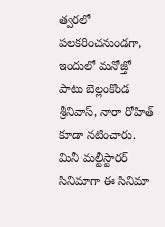త్వరలో పలకరించనుండగా, ఇందులో మనోజ్తో పాటు బెల్లంకొండ శ్రీనివాస్, నారా రోహిత్ కూడా నటించారు. మినీ మల్టీస్టారర్ సినిమాగా ఈ సినిమా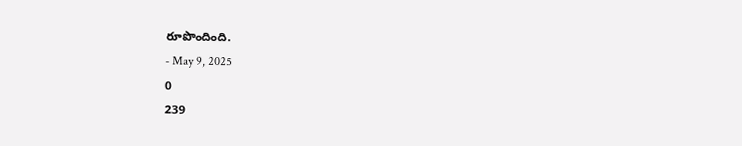రూపొందింది.
- May 9, 2025
0
239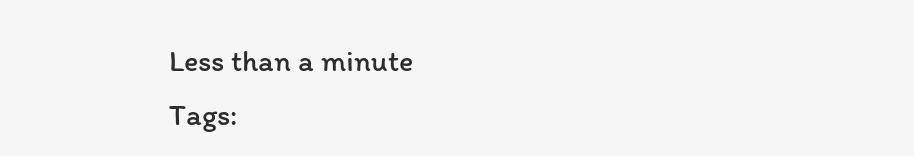Less than a minute
Tags: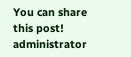You can share this post!
administrator